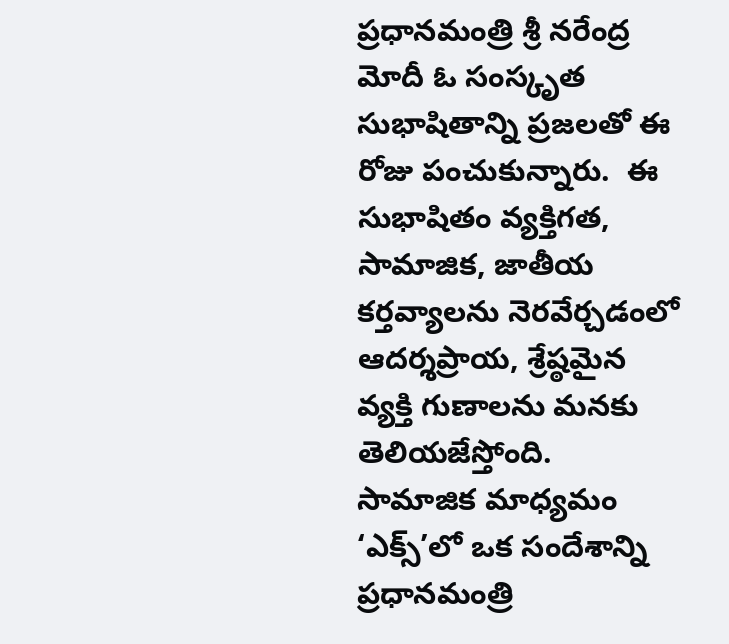ప్రధానమంత్రి శ్రీ నరేంద్ర మోదీ ఓ సంస్కృత సుభాషితాన్ని ప్రజలతో ఈ రోజు పంచుకున్నారు.  ఈ సుభాషితం వ్యక్తిగత, సామాజిక, జాతీయ కర్తవ్యాలను నెరవేర్చడంలో ఆదర్శప్రాయ, శ్రేష్ఠమైన వ్యక్తి గుణాలను మనకు తెలియజేస్తోంది.
సామాజిక మాధ్యమం ‘ఎక్స్’లో ఒక సందేశాన్ని ప్రధానమంత్రి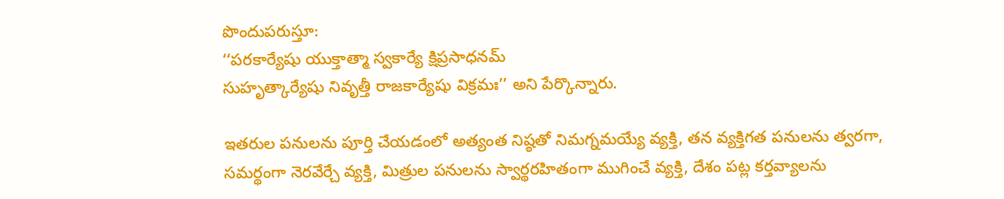పొందుపరుస్తూ:
‘‘పరకార్యేషు యుక్తాత్మా స్వకార్యే క్షిప్రసాధనమ్
సుహృత్కార్యేషు నివృత్తీ రాజకార్యేషు విక్రమః’’ అని పేర్కొన్నారు.

ఇతరుల పనులను పూర్తి చేయడంలో అత్యంత నిష్ఠతో నిమగ్నమయ్యే వ్యక్తి, తన వ్యక్తిగత పనులను త్వరగా, సమర్థంగా నెరవేర్చే వ్యక్తి, మిత్రుల పనులను స్వార్థరహితంగా ముగించే వ్యక్తి, దేశం పట్ల కర్తవ్యాలను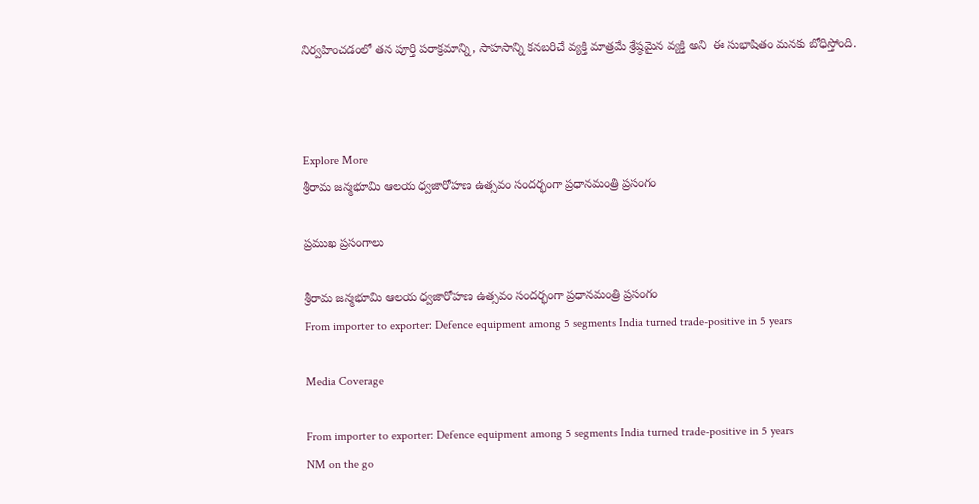నిర్వహించడంలో తన పూర్తి పరాక్రమాన్ని, సాహసాన్ని కనబరిచే వ్యక్తి మాత్రమే శ్రేష్ఠమైన వ్యక్తి అని  ఈ సుభాషితం మనకు బోధిస్తోంది.



Explore More
శ్రీరామ జన్మభూమి ఆలయ ధ్వజారోహణ ఉత్సవం సందర్భంగా ప్రధానమంత్రి ప్రసంగం

ప్రముఖ ప్రసంగాలు

శ్రీరామ జన్మభూమి ఆలయ ధ్వజారోహణ ఉత్సవం సందర్భంగా ప్రధానమంత్రి ప్రసంగం
From importer to exporter: Defence equipment among 5 segments India turned trade-positive in 5 years

Media Coverage

From importer to exporter: Defence equipment among 5 segments India turned trade-positive in 5 years
NM on the go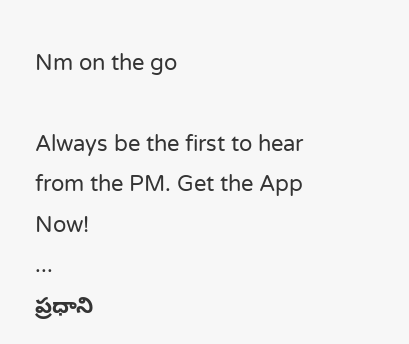Nm on the go

Always be the first to hear from the PM. Get the App Now!
...
ప్రధాని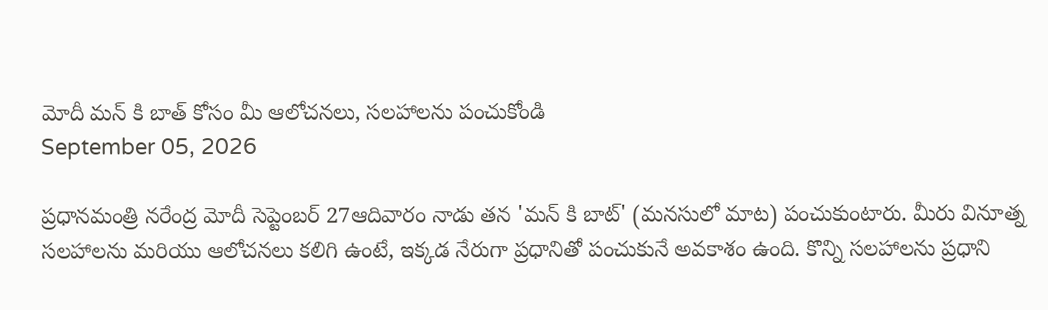మోదీ మన్ కి బాత్ కోసం మీ ఆలోచనలు, సలహాలను పంచుకోండి
September 05, 2026

ప్రధానమంత్రి నరేంద్ర మోదీ సెప్టెంబర్ 27ఆదివారం నాడు తన 'మన్ కి బాట్' (మనసులో మాట) పంచుకుంటారు. మీరు వినూత్న సలహాలను మరియు ఆలోచనలు కలిగి ఉంటే, ఇక్కడ నేరుగా ప్రధానితో పంచుకునే అవకాశం ఉంది. కొన్ని సలహాలను ప్రధాని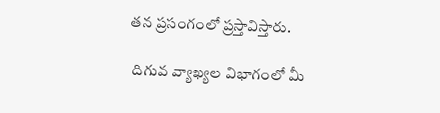తన ప్రసంగంలో ప్రస్తావిస్తారు.

 దిగువ వ్యాఖ్యల విభాగంలో మీ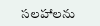సలహాలను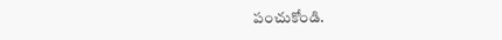పంచుకోండి.